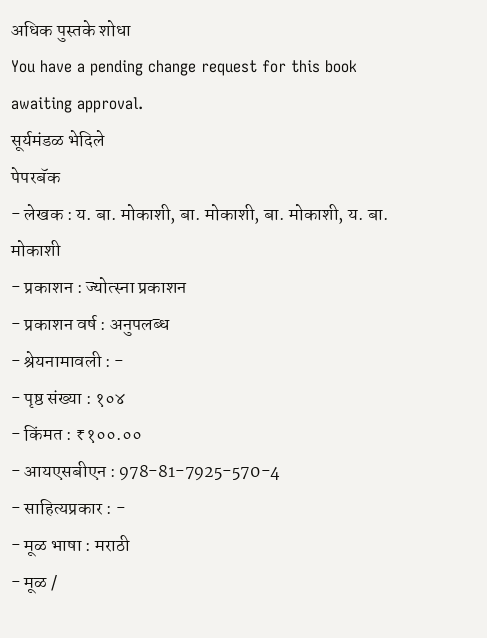अधिक पुस्तके शोधा
You have a pending change request for this book awaiting approval.
सूर्यमंडळ भेदिले
पेपरबॅक
- लेखक : य. बा. मोकाशी, बा. मोकाशी, बा. मोकाशी, य. बा. मोकाशी
- प्रकाशन : ज्योत्स्ना प्रकाशन
- प्रकाशन वर्ष : अनुपलब्ध
- श्रेयनामावली : -
- पृष्ठ संख्या : १०४
- किंमत : ₹१००.००
- आयएसबीएन : 978-81-7925-570-4
- साहित्यप्रकार : -
- मूळ भाषा : मराठी
- मूळ /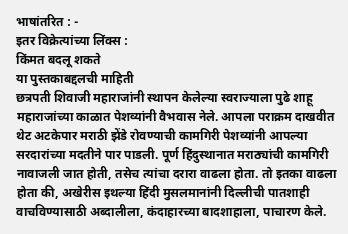भाषांतरित : -
इतर विक्रेत्यांच्या लिंक्स :
किंमत बदलू शकते
या पुस्तकाबद्दलची माहिती
छत्रपती शिवाजी महाराजांनी स्थापन केलेल्या स्वराज्याला पुढे शाहू महाराजांच्या काळात पेशव्यांनी वैभवास नेले. आपला पराक्रम दाखवीत थेट अटकेपार मराठी झेंडे रोवण्याची कामगिरी पेशव्यांनी आपल्या सरदारांच्या मदतीने पार पाडली. पूर्ण हिंदुस्थानात मराठ्यांची कामगिरी नावाजली जात होती, तसेच त्यांचा दरारा वाढला होता. तो इतका वाढला होता की, अखेरीस इथल्या हिंदी मुसलमानांनी दिल्लीची पातशाही वाचविण्यासाठी अब्दालीला, कंदाहारच्या बादशाहाला, पाचारण केले.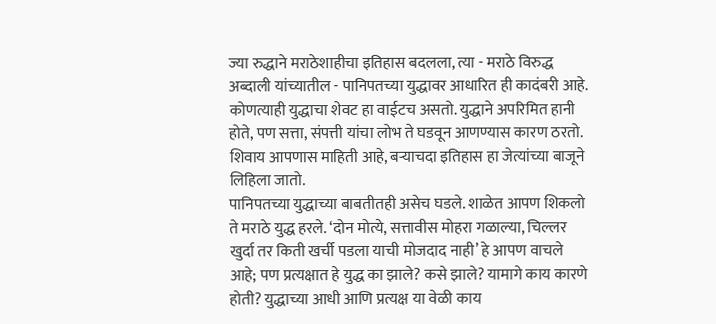ज्या रुद्धाने मराठेशाहीचा इतिहास बदलला, त्या - मराठे विरुद्ध अब्दाली यांच्यातील - पानिपतच्या युद्धावर आधारित ही कादंबरी आहे. कोणत्याही युद्धाचा शेवट हा वाईटच असतो. युद्धाने अपरिमित हानी होते, पण सत्ता, संपत्ती यांचा लोभ ते घडवून आणण्यास कारण ठरतो. शिवाय आपणास माहिती आहे, बऱ्याचदा इतिहास हा जेत्यांच्या बाजूने लिहिला जातो.
पानिपतच्या युद्धाच्या बाबतीतही असेच घडले. शाळेत आपण शिकलो ते मराठे युद्ध हरले. ‘दोन मोत्ये, सत्तावीस मोहरा गळाल्या, चिल्लर खुर्दा तर किती खर्ची पडला याची मोजदाद नाही’ हे आपण वाचले आहे; पण प्रत्यक्षात हे युद्ध का झाले? कसे झाले? यामागे काय कारणे होती? युद्धाच्या आधी आणि प्रत्यक्ष या वेळी काय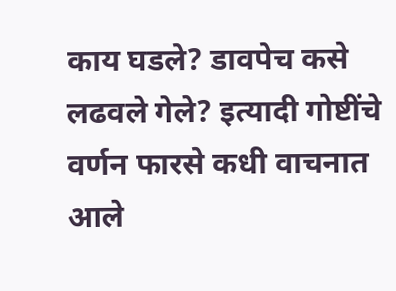काय घडले? डावपेच कसे लढवले गेले? इत्यादी गोष्टींचे वर्णन फारसे कधी वाचनात आले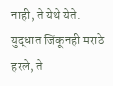नाही, ते येथे येते.
युद्धात जिंकूनही मराठे हरले, ते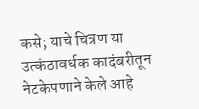कसे; याचे चित्रण या उत्कंठावर्धक कादंबरीतून नेटकेपणाने केले आहे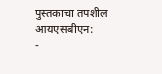पुस्तकाचा तपशील
आयएसबीएन:
-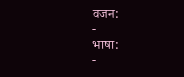वजन:
-
भाषा:
-